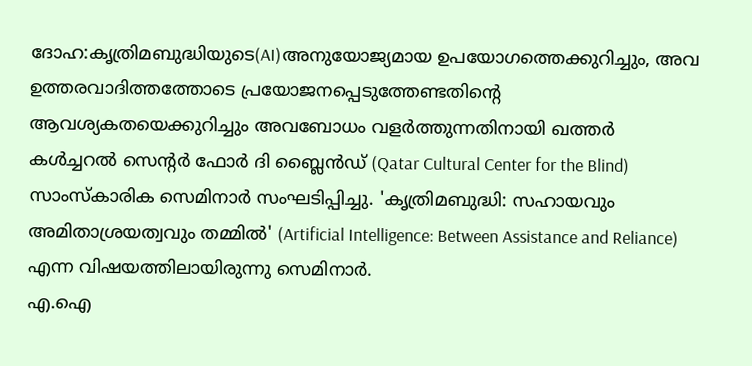ദോഹ:കൃത്രിമബുദ്ധിയുടെ(AI)അനുയോജ്യമായ ഉപയോഗത്തെക്കുറിച്ചും, അവ ഉത്തരവാദിത്തത്തോടെ പ്രയോജനപ്പെടുത്തേണ്ടതിന്റെ ആവശ്യകതയെക്കുറിച്ചും അവബോധം വളർത്തുന്നതിനായി ഖത്തർ കൾച്ചറൽ സെന്റർ ഫോർ ദി ബ്ലൈൻഡ് (Qatar Cultural Center for the Blind) സാംസ്കാരിക സെമിനാർ സംഘടിപ്പിച്ചു. 'കൃത്രിമബുദ്ധി: സഹായവും അമിതാശ്രയത്വവും തമ്മിൽ' (Artificial Intelligence: Between Assistance and Reliance) എന്ന വിഷയത്തിലായിരുന്നു സെമിനാർ.
എ.ഐ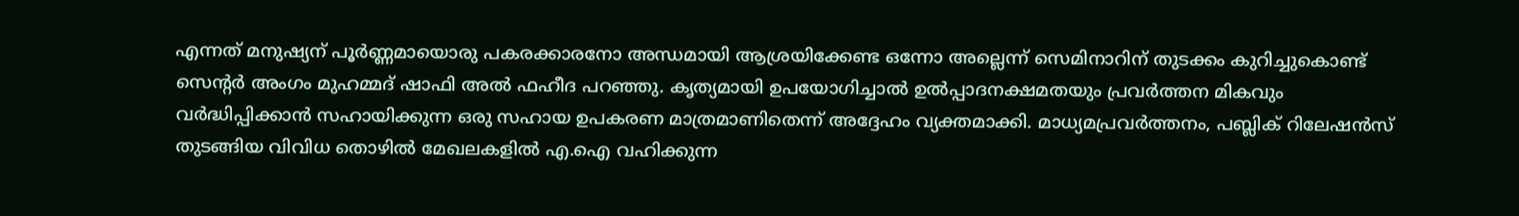എന്നത് മനുഷ്യന് പൂർണ്ണമായൊരു പകരക്കാരനോ അന്ധമായി ആശ്രയിക്കേണ്ട ഒന്നോ അല്ലെന്ന് സെമിനാറിന് തുടക്കം കുറിച്ചുകൊണ്ട് സെന്റർ അംഗം മുഹമ്മദ് ഷാഫി അൽ ഫഹീദ പറഞ്ഞു. കൃത്യമായി ഉപയോഗിച്ചാൽ ഉൽപ്പാദനക്ഷമതയും പ്രവർത്തന മികവും വർദ്ധിപ്പിക്കാൻ സഹായിക്കുന്ന ഒരു സഹായ ഉപകരണ മാത്രമാണിതെന്ന് അദ്ദേഹം വ്യക്തമാക്കി. മാധ്യമപ്രവർത്തനം, പബ്ലിക് റിലേഷൻസ് തുടങ്ങിയ വിവിധ തൊഴിൽ മേഖലകളിൽ എ.ഐ വഹിക്കുന്ന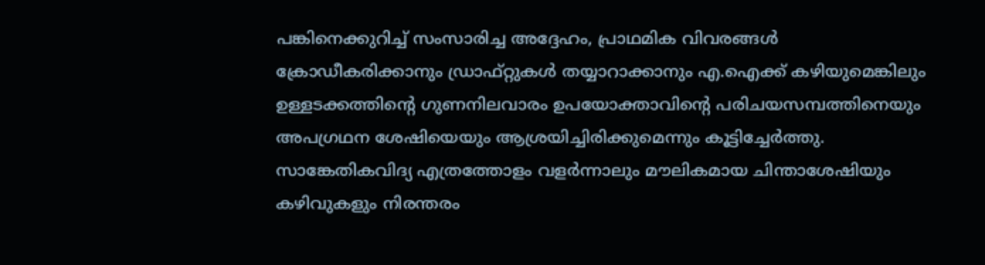പങ്കിനെക്കുറിച്ച് സംസാരിച്ച അദ്ദേഹം, പ്രാഥമിക വിവരങ്ങൾ ക്രോഡീകരിക്കാനും ഡ്രാഫ്റ്റുകൾ തയ്യാറാക്കാനും എ.ഐക്ക് കഴിയുമെങ്കിലും ഉള്ളടക്കത്തിന്റെ ഗുണനിലവാരം ഉപയോക്താവിന്റെ പരിചയസമ്പത്തിനെയും അപഗ്രഥന ശേഷിയെയും ആശ്രയിച്ചിരിക്കുമെന്നും കൂട്ടിച്ചേർത്തു.
സാങ്കേതികവിദ്യ എത്രത്തോളം വളർന്നാലും മൗലികമായ ചിന്താശേഷിയും കഴിവുകളും നിരന്തരം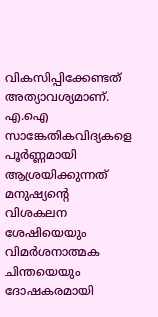വികസിപ്പിക്കേണ്ടത് അത്യാവശ്യമാണ്. എ.ഐ സാങ്കേതികവിദ്യകളെ പൂർണ്ണമായി ആശ്രയിക്കുന്നത് മനുഷ്യന്റെ വിശകലന ശേഷിയെയും വിമർശനാത്മക ചിന്തയെയും ദോഷകരമായി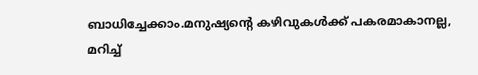ബാധിച്ചേക്കാം.മനുഷ്യന്റെ കഴിവുകൾക്ക് പകരമാകാനല്ല, മറിച്ച്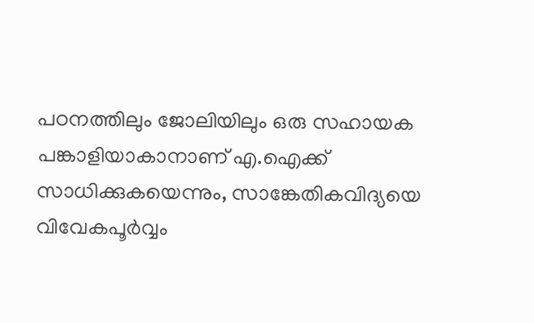പഠനത്തിലും ജോലിയിലും ഒരു സഹായക പങ്കാളിയാകാനാണ് എ.ഐക്ക് സാധിക്കുകയെന്നും, സാങ്കേതികവിദ്യയെ വിവേകപൂർവ്വം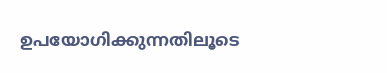ഉപയോഗിക്കുന്നതിലൂടെ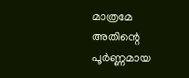മാത്രമേ അതിന്റെ പൂർണ്ണമായ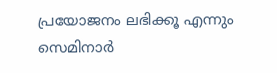പ്രയോജനം ലഭിക്കൂ എന്നും സെമിനാർ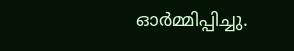ഓർമ്മിപ്പിച്ചു.